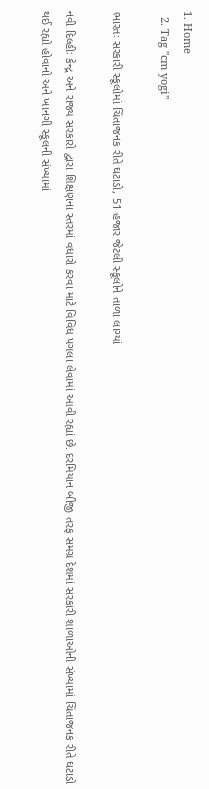1. Home
  2. Tag "cm yogi"

ભારતઃ સરકારી સ્કૂલોમાં ચિંતાજનક રીતે ઘટાડો, 51 હજાર જેટલી સ્કૂલોને તાળા લાગ્યાં

નવી દિલ્હીઃ કેન્દ્ર અને રાજ્ય સરકારો દ્વારા શિક્ષણના સ્તરમાં વધારો કરવા માટે વિવિધ પગલા લેવામાં આવી રહ્યાં છે. દરમિયાન બીજી તરફ સમગ્ર દેશમાં સરકારી શાળાઓની સંખ્યામાં ચિંતાજનક રીતે ઘટાડો થઈ રહ્યો હોવાનો અને ખાનગી સ્કૂલની સંખ્યામાં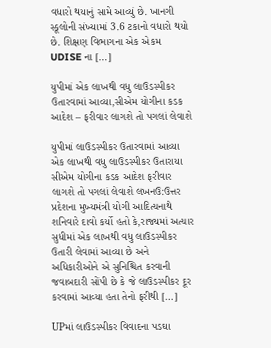વધારો થયાનું સામે આવ્યું છે. ખાનગી સ્કૂલોની સંખ્યામાં 3.6 ટકાનો વધારો થયો છે. શિક્ષણ વિભાગના એક એકમ UDISE ના […]

યુપીમાં એક લાખથી વધુ લાઉડસ્પીકર ઉતારવામાં આવ્યા,સીએમ યોગીના કડક આદેશ – ફરીવાર લાગશે તો પગલાં લેવાશે

યુપીમાં લાઉડસ્પીકર ઉતારવામાં આવ્યા એક લાખથી વધુ લાઉડસ્પીકર ઉતારાયા સીએમ યોગીના કડક આદેશ ફરીવાર લાગશે તો પગલાં લેવાશે લખનઉ:ઉત્તર પ્રદેશના મુખ્યમંત્રી યોગી આદિત્યનાથે શનિવારે દાવો કર્યો હતો કે,રાજ્યમાં અત્યાર સુધીમાં એક લાખથી વધુ લાઉડસ્પીકર ઉતારી લેવામાં આવ્યા છે અને અધિકારીઓને એ સુનિશ્ચિત કરવાની જવાબદારી સોંપી છે કે જે લાઉડસ્પીકર દૂર કરવામાં આવ્યા હતા તેનો ફરીથી […]

UPમાં લાઉડસ્પીકર વિવાદના પડઘા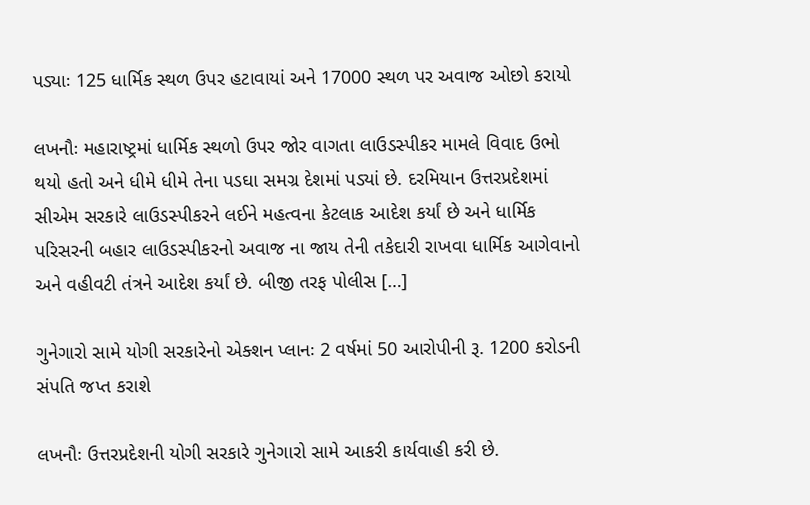પડ્યાઃ 125 ધાર્મિક સ્થળ ઉપર હટાવાયાં અને 17000 સ્થળ પર અવાજ ઓછો કરાયો

લખનૌઃ મહારાષ્ટ્રમાં ધાર્મિક સ્થળો ઉપર જોર વાગતા લાઉડસ્પીકર મામલે વિવાદ ઉભો થયો હતો અને ધીમે ધીમે તેના પડઘા સમગ્ર દેશમાં પડ્યાં છે. દરમિયાન ઉત્તરપ્રદેશમાં સીએમ સરકારે લાઉડસ્પીકરને લઈને મહત્વના કેટલાક આદેશ કર્યાં છે અને ધાર્મિક પરિસરની બહાર લાઉડસ્પીકરનો અવાજ ના જાય તેની તકેદારી રાખવા ધાર્મિક આગેવાનો અને વહીવટી તંત્રને આદેશ કર્યાં છે. બીજી તરફ પોલીસ […]

ગુનેગારો સામે યોગી સરકારેનો એક્શન પ્લાનઃ 2 વર્ષમાં 50 આરોપીની રૂ. 1200 કરોડની સંપતિ જપ્ત કરાશે

લખનૌઃ ઉત્તરપ્રદેશની યોગી સરકારે ગુનેગારો સામે આકરી કાર્યવાહી કરી છે.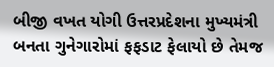બીજી વખત યોગી ઉત્તરપ્રદેશના મુખ્યમંત્રી બનતા ગુનેગારોમાં ફફડાટ ફેલાયો છે તેમજ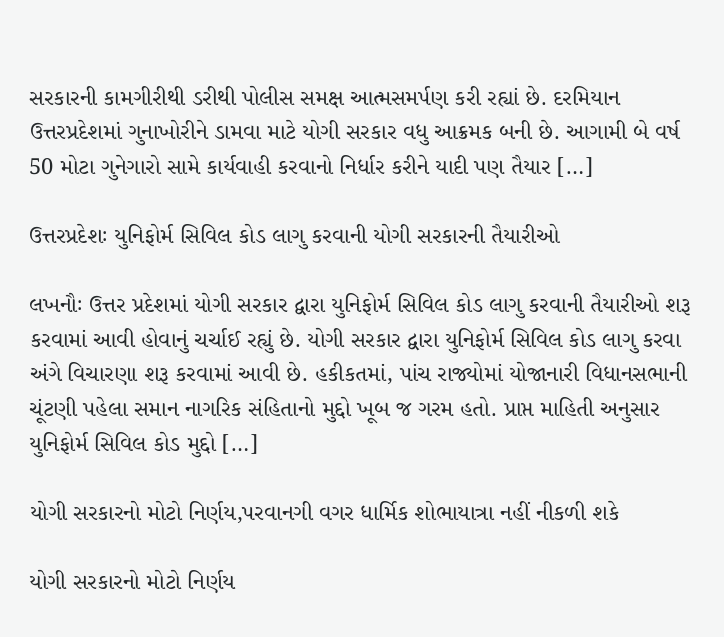સરકારની કામગીરીથી ડરીથી પોલીસ સમક્ષ આત્મસમર્પણ કરી રહ્યાં છે. દરમિયાન ઉત્તરપ્રદેશમાં ગુનાખોરીને ડામવા માટે યોગી સરકાર વધુ આક્રમક બની છે. આગામી બે વર્ષ 50 મોટા ગુનેગારો સામે કાર્યવાહી કરવાનો નિર્ધાર કરીને યાદી પણ તૈયાર […]

ઉત્તરપ્રદેશઃ યુનિફોર્મ સિવિલ કોડ લાગુ કરવાની યોગી સરકારની તૈયારીઓ

લખનૌઃ ઉત્તર પ્રદેશમાં યોગી સરકાર દ્વારા યુનિફોર્મ સિવિલ કોડ લાગુ કરવાની તૈયારીઓ શરૂ કરવામાં આવી હોવાનું ચર્ચાઈ રહ્યું છે. યોગી સરકાર દ્વારા યુનિફોર્મ સિવિલ કોડ લાગુ કરવા અંગે વિચારણા શરૂ કરવામાં આવી છે. હકીકતમાં, પાંચ રાજ્યોમાં યોજાનારી વિધાનસભાની ચૂંટણી પહેલા સમાન નાગરિક સંહિતાનો મુદ્દો ખૂબ જ ગરમ હતો. પ્રાપ્ત માહિતી અનુસાર યુનિફોર્મ સિવિલ કોડ મુદ્દો […]

યોગી સરકારનો મોટો નિર્ણય,પરવાનગી વગર ધાર્મિક શોભાયાત્રા નહીં નીકળી શકે

યોગી સરકારનો મોટો નિર્ણય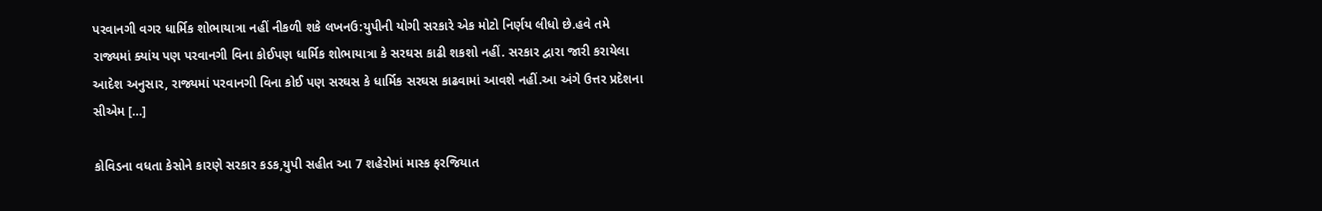પરવાનગી વગર ધાર્મિક શોભાયાત્રા નહીં નીકળી શકે લખનઉ:યુપીની યોગી સરકારે એક મોટો નિર્ણય લીધો છે.હવે તમે રાજ્યમાં ક્યાંય પણ પરવાનગી વિના કોઈપણ ધાર્મિક શોભાયાત્રા કે સરઘસ કાઢી શકશો નહીં. સરકાર દ્વારા જારી કરાયેલા આદેશ અનુસાર, રાજ્યમાં પરવાનગી વિના કોઈ પણ સરઘસ કે ધાર્મિક સરઘસ કાઢવામાં આવશે નહીં.આ અંગે ઉત્તર પ્રદેશના સીએમ […]

કોવિડના વધતા કેસોને કારણે સરકાર કડક,યુપી સહીત આ 7 શહેરોમાં માસ્ક ફરજિયાત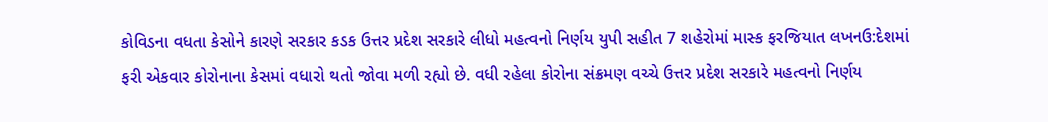કોવિડના વધતા કેસોને કારણે સરકાર કડક ઉત્તર પ્રદેશ સરકારે લીધો મહત્વનો નિર્ણય યુપી સહીત 7 શહેરોમાં માસ્ક ફરજિયાત લખનઉ:દેશમાં ફરી એકવાર કોરોનાના કેસમાં વધારો થતો જોવા મળી રહ્યો છે. વધી રહેલા કોરોના સંક્રમણ વચ્ચે ઉત્તર પ્રદેશ સરકારે મહત્વનો નિર્ણય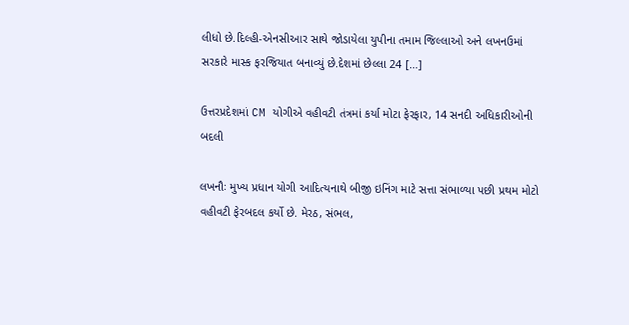લીધો છે.દિલ્હી-એનસીઆર સાથે જોડાયેલા યુપીના તમામ જિલ્લાઓ અને લખનઉમાં સરકારે માસ્ક ફરજિયાત બનાવ્યું છે.દેશમાં છેલ્લા 24 […]

ઉત્તરપ્રદેશમાં CM યોગીએ વહીવટી તંત્રમાં કર્યા મોટા ફેરફાર, 14 સનદી અધિકારીઓની બદલી

લખનૌઃ મુખ્ય પ્રધાન યોગી આદિત્યનાથે બીજી ઇનિંગ માટે સત્તા સંભાળ્યા પછી પ્રથમ મોટો વહીવટી ફેરબદલ કર્યો છે. મેરઠ, સંભલ,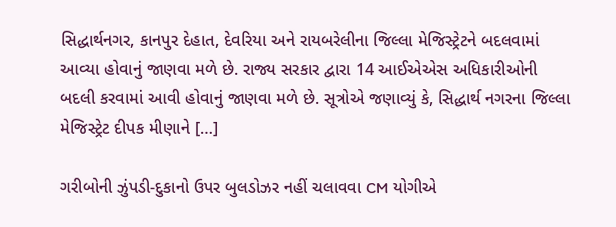સિદ્ધાર્થનગર, કાનપુર દેહાત, દેવરિયા અને રાયબરેલીના જિલ્લા મેજિસ્ટ્રેટને બદલવામાં આવ્યા હોવાનું જાણવા મળે છે. રાજ્ય સરકાર દ્વારા 14 આઈએએસ અધિકારીઓની બદલી કરવામાં આવી હોવાનું જાણવા મળે છે. સૂત્રોએ જણાવ્યું કે, સિદ્ધાર્થ નગરના જિલ્લા મેજિસ્ટ્રેટ દીપક મીણાને […]

ગરીબોની ઝુંપડી-દુકાનો ઉપર બુલડોઝર નહીં ચલાવવા CM યોગીએ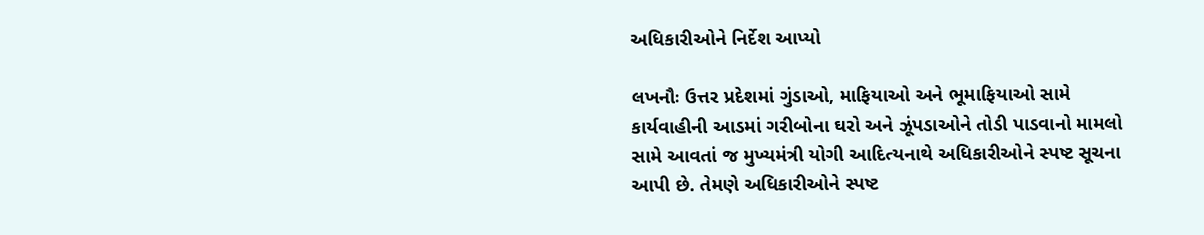અધિકારીઓને નિર્દેશ આપ્યો

લખનૌઃ ઉત્તર પ્રદેશમાં ગુંડાઓ, માફિયાઓ અને ભૂમાફિયાઓ સામે કાર્યવાહીની આડમાં ગરીબોના ઘરો અને ઝૂંપડાઓને તોડી પાડવાનો મામલો સામે આવતાં જ મુખ્યમંત્રી યોગી આદિત્યનાથે અધિકારીઓને સ્પષ્ટ સૂચના આપી છે. તેમણે અધિકારીઓને સ્પષ્ટ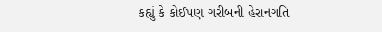કહ્યું કે કોઈપણ ગરીબની હેરાનગતિ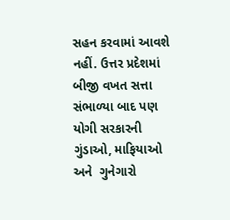સહન કરવામાં આવશે નહીં. ઉત્તર પ્રદેશમાં બીજી વખત સત્તા સંભાળ્યા બાદ પણ યોગી સરકારની ગુંડાઓ, માફિયાઓ અને  ગુનેગારો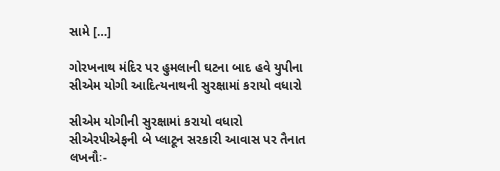સામે […]

ગોરખનાથ મંદિર પર હુમલાની ઘટના બાદ હવે યુપીના સીએમ યોગી આદિત્યનાથની સુરક્ષામાં કરાયો વધારો

સીએમ યોગીની સુરક્ષામાં કરાયો વધારો સીએરપીએફની બે પ્લાટૂન સરકારી આવાસ પર તૈનાત લખનૌઃ-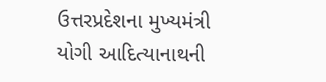ઉત્તરપ્રદેશના મુખ્યમંત્રી યોગી આદિત્યાનાથની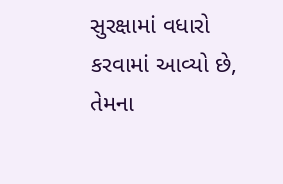સુરક્ષામાં વધારો કરવામાં આવ્યો છે, તેમના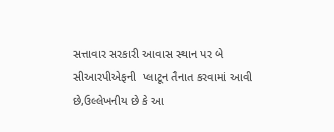સત્તાવાર સરકારી આવાસ સ્થાન પર બે સીઆરપીએફની  પ્લાટૂન તૈનાત કરવામાં આવી છે,ઉલ્લેખનીય છે કે આ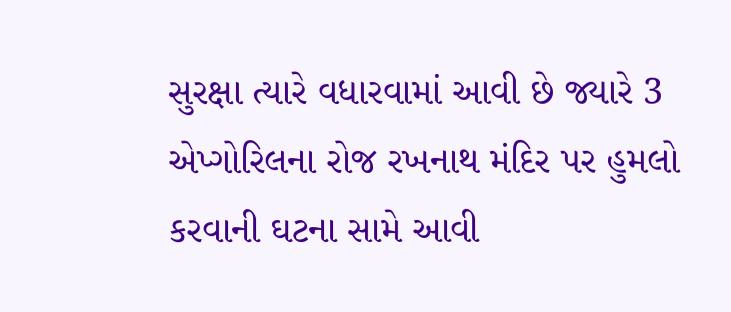સુરક્ષા ત્યારે વધારવામાં આવી છે જ્યારે 3 એપ્ગોરિલના રોજ રખનાથ મંદિર પર હુમલો કરવાની ઘટના સામે આવી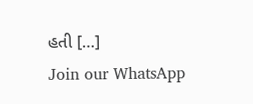હતી […]
Join our WhatsApp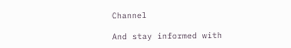Channel

And stay informed with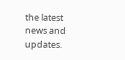the latest news and updates.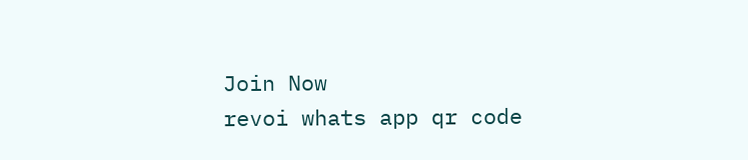Join Now
revoi whats app qr code